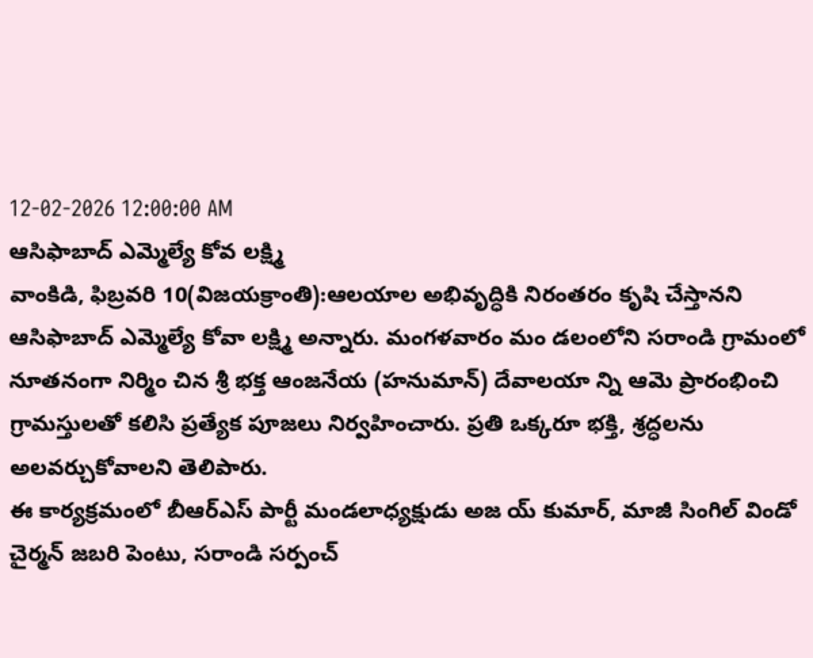12-02-2026 12:00:00 AM
ఆసిఫాబాద్ ఎమ్మెల్యే కోవ లక్ష్మి
వాంకిడి, ఫిబ్రవరి 10(విజయక్రాంతి):ఆలయాల అభివృద్ధికి నిరంతరం కృషి చేస్తానని ఆసిఫాబాద్ ఎమ్మెల్యే కోవా లక్ష్మి అన్నారు. మంగళవారం మం డలంలోని సరాండి గ్రామంలో నూతనంగా నిర్మిం చిన శ్రీ భక్త ఆంజనేయ (హనుమాన్) దేవాలయా న్ని ఆమె ప్రారంభించి గ్రామస్తులతో కలిసి ప్రత్యేక పూజలు నిర్వహించారు. ప్రతి ఒక్కరూ భక్తి, శ్రద్ధలను అలవర్చుకోవాలని తెలిపారు.
ఈ కార్యక్రమంలో బీఆర్ఎస్ పార్టీ మండలాధ్యక్షుడు అజ య్ కుమార్, మాజీ సింగిల్ విండో చైర్మన్ జబరి పెంటు, సరాండి సర్పంచ్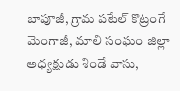బాపూజీ, గ్రామ పటేల్ కొట్రంగే మెంగాజీ, మాలి సంఘం జిల్లా అధ్యక్షుడు శిండే వాసు,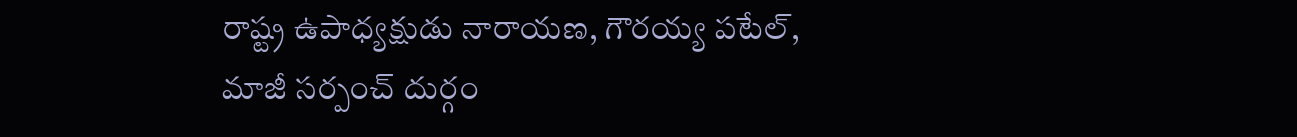రాష్ట్ర ఉపాధ్యక్షుడు నారాయణ, గౌరయ్య పటేల్, మాజీ సర్పంచ్ దుర్గం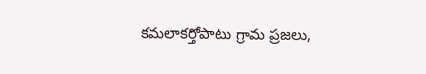కమలాకర్తోపాటు గ్రామ ప్రజలు,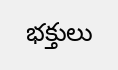భక్తులు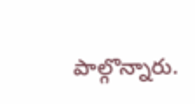పాల్గొన్నారు.